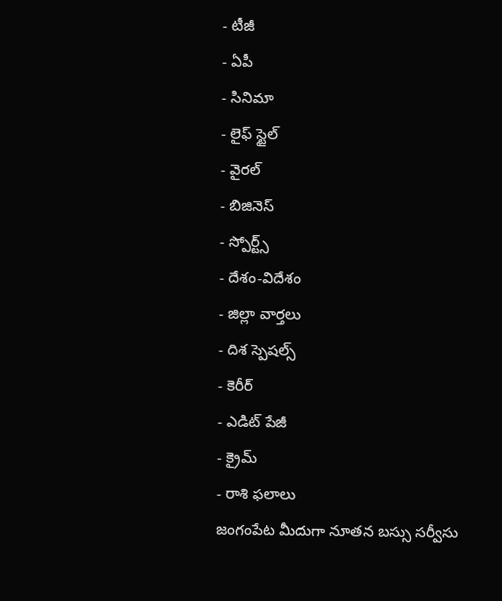- టీజీ
- ఏపీ
- సినిమా
- లైఫ్ స్టైల్
- వైరల్
- బిజినెస్
- స్పోర్ట్స్
- దేశం-విదేశం
- జిల్లా వార్తలు
- దిశ స్పెషల్స్
- కెరీర్
- ఎడిట్ పేజీ
- క్రైమ్
- రాశి ఫలాలు
జంగంపేట మీదుగా నూతన బస్సు సర్వీసు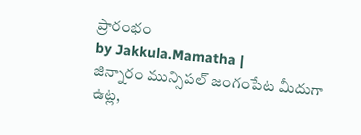ప్రారంభం
by Jakkula.Mamatha |
జిన్నారం మున్సిపల్ జంగంపేట మీదుగా ఉట్ల,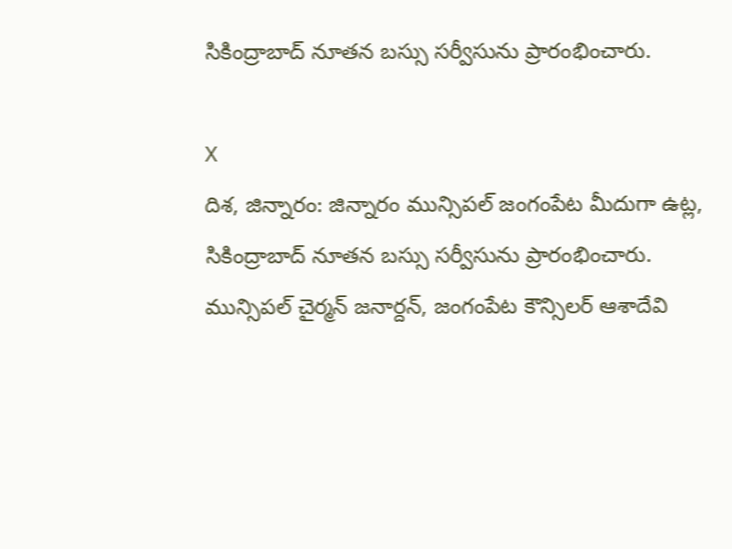సికింద్రాబాద్ నూతన బస్సు సర్వీసును ప్రారంభించారు.

X
దిశ, జిన్నారం: జిన్నారం మున్సిపల్ జంగంపేట మీదుగా ఉట్ల, సికింద్రాబాద్ నూతన బస్సు సర్వీసును ప్రారంభించారు. మున్సిపల్ చైర్మన్ జనార్దన్, జంగంపేట కౌన్సిలర్ ఆశాదేవి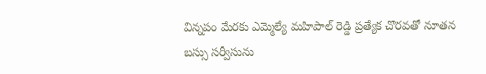విన్నపం మేరకు ఎమ్మెల్యే మహిపాల్ రెడ్డి ప్రత్యేక చొరవతో నూతన బస్సు సర్వీసును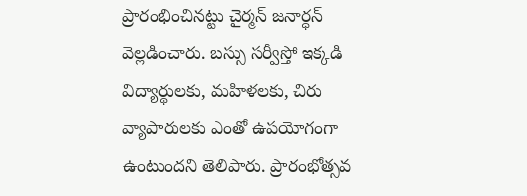ప్రారంభించినట్టు చైర్మన్ జనార్ధన్ వెల్లడించారు. బస్సు సర్వీస్తో ఇక్కడి విద్యార్థులకు, మహిళలకు, చిరు వ్యాపారులకు ఎంతో ఉపయోగంగా ఉంటుందని తెలిపారు. ప్రారంభోత్సవ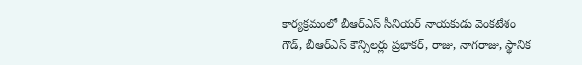కార్యక్రమంలో బీఆర్ఎస్ సీనియర్ నాయకుడు వెంకటేశం గౌడ్, బీఆర్ఎస్ కౌన్సిలర్లు ప్రభాకర్, రాజు, నాగరాజు, స్థానిక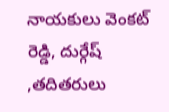నాయకులు వెంకట్ రెడ్డి, దుర్గేష్ ,తదితరులు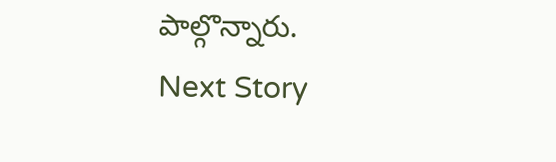పాల్గొన్నారు.
Next Story